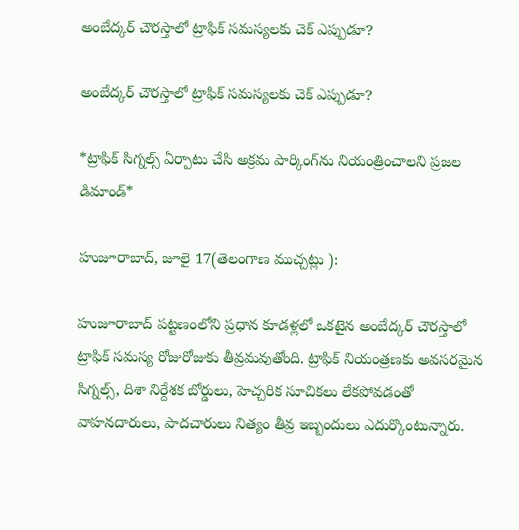అంబేద్కర్ చౌరస్తాలో ట్రాఫిక్ సమస్యలకు చెక్ ఎప్పుడూ?

అంబేద్కర్ చౌరస్తాలో ట్రాఫిక్ సమస్యలకు చెక్ ఎప్పుడూ?

*ట్రాఫిక్ సిగ్నల్స్ ఏర్పాటు చేసి అక్రమ పార్కింగ్‌ను నియంత్రించాలని ప్రజల డిమాండ్*

హుజూరాబాద్, జూలై 17(తెలంగాణ ముచ్చట్లు ):

హుజూరాబాద్ పట్టణంలోని ప్రధాన కూడళ్లలో ఒకటైన అంబేద్కర్ చౌరస్తాలో ట్రాఫిక్ సమస్య రోజురోజుకు తీవ్రమవుతోంది. ట్రాఫిక్ నియంత్రణకు అవసరమైన సిగ్నల్స్, దిశా నిర్దేశక బోర్డులు, హెచ్చరిక సూచికలు లేకపోవడంతో వాహనదారులు, పాదచారులు నిత్యం తీవ్ర ఇబ్బందులు ఎదుర్కొంటున్నారు.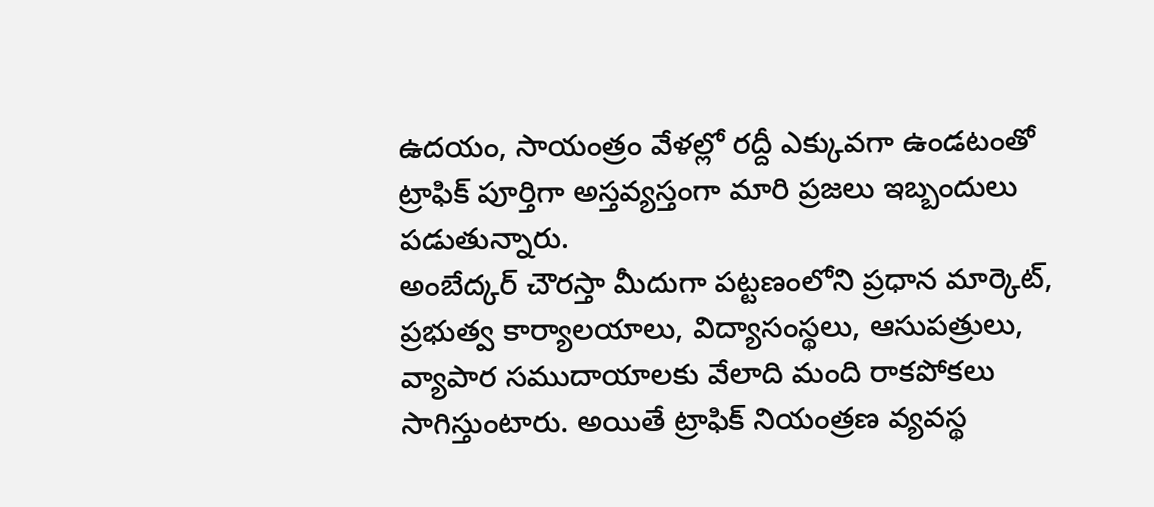ఉదయం, సాయంత్రం వేళల్లో రద్దీ ఎక్కువగా ఉండటంతో ట్రాఫిక్ పూర్తిగా అస్తవ్యస్తంగా మారి ప్రజలు ఇబ్బందులు పడుతున్నారు.
అంబేద్కర్ చౌరస్తా మీదుగా పట్టణంలోని ప్రధాన మార్కెట్, ప్రభుత్వ కార్యాలయాలు, విద్యాసంస్థలు, ఆసుపత్రులు, వ్యాపార సముదాయాలకు వేలాది మంది రాకపోకలు సాగిస్తుంటారు. అయితే ట్రాఫిక్ నియంత్రణ వ్యవస్థ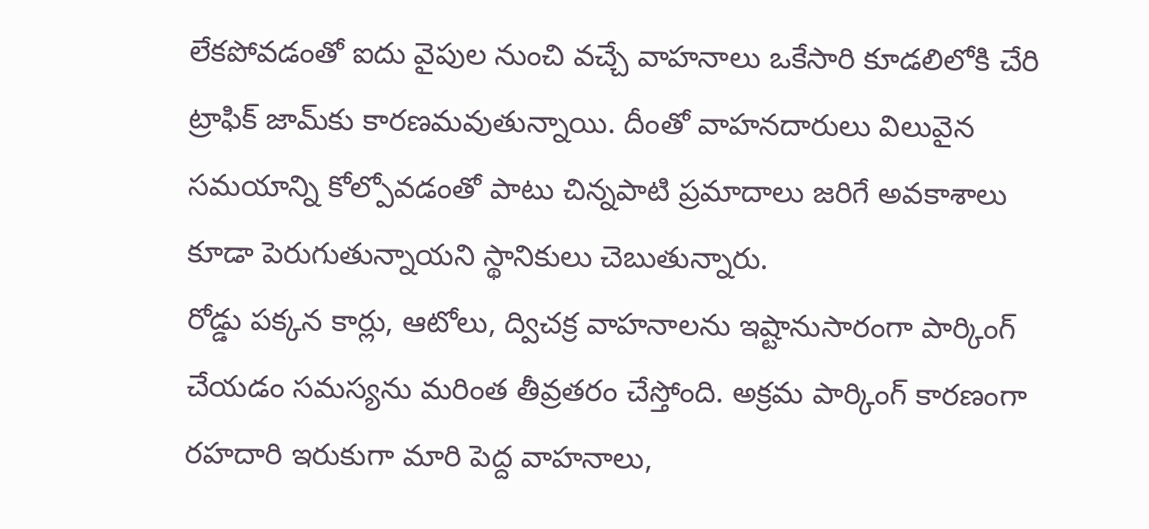లేకపోవడంతో ఐదు వైపుల నుంచి వచ్చే వాహనాలు ఒకేసారి కూడలిలోకి చేరి ట్రాఫిక్ జామ్‌కు కారణమవుతున్నాయి. దీంతో వాహనదారులు విలువైన సమయాన్ని కోల్పోవడంతో పాటు చిన్నపాటి ప్రమాదాలు జరిగే అవకాశాలు కూడా పెరుగుతున్నాయని స్థానికులు చెబుతున్నారు.
రోడ్డు పక్కన కార్లు, ఆటోలు, ద్విచక్ర వాహనాలను ఇష్టానుసారంగా పార్కింగ్ చేయడం సమస్యను మరింత తీవ్రతరం చేస్తోంది. అక్రమ పార్కింగ్ కారణంగా రహదారి ఇరుకుగా మారి పెద్ద వాహనాలు,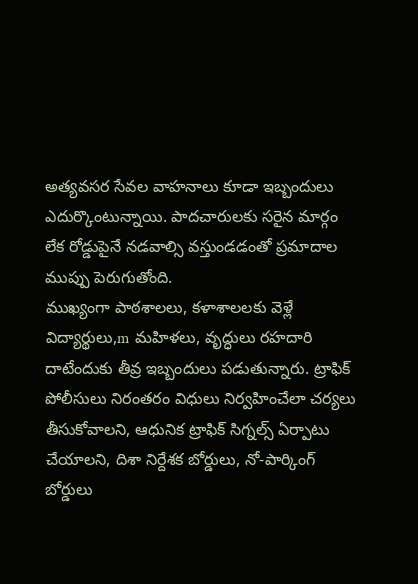అత్యవసర సేవల వాహనాలు కూడా ఇబ్బందులు ఎదుర్కొంటున్నాయి. పాదచారులకు సరైన మార్గం లేక రోడ్డుపైనే నడవాల్సి వస్తుండడంతో ప్రమాదాల ముప్పు పెరుగుతోంది.
ముఖ్యంగా పాఠశాలలు, కళాశాలలకు వెళ్లే విద్యార్థులు,m మహిళలు, వృద్ధులు రహదారి దాటేందుకు తీవ్ర ఇబ్బందులు పడుతున్నారు. ట్రాఫిక్ పోలీసులు నిరంతరం విధులు నిర్వహించేలా చర్యలు తీసుకోవాలని, ఆధునిక ట్రాఫిక్ సిగ్నల్స్ ఏర్పాటు చేయాలని, దిశా నిర్దేశక బోర్డులు, నో-పార్కింగ్ బోర్డులు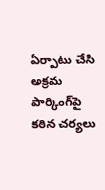ఏర్పాటు చేసి అక్రమ పార్కింగ్‌పై కఠిన చర్యలు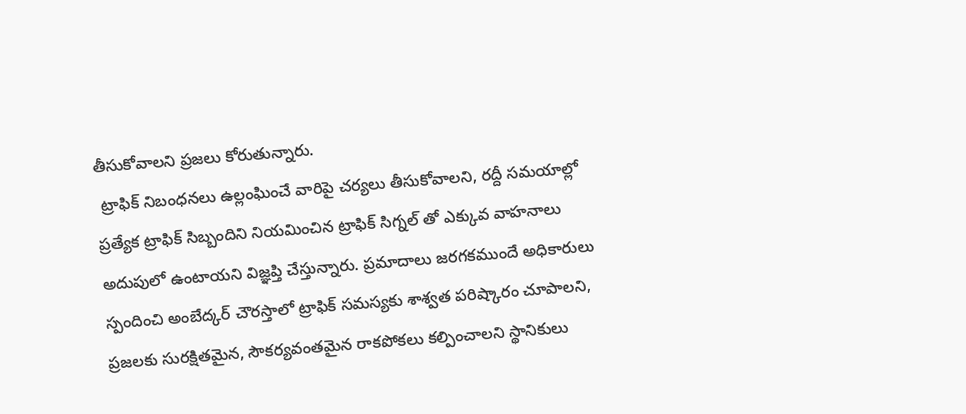తీసుకోవాలని ప్రజలు కోరుతున్నారు.
 ట్రాఫిక్ నిబంధనలు ఉల్లంఘించే వారిపై చర్యలు తీసుకోవాలని, రద్దీ సమయాల్లో ప్రత్యేక ట్రాఫిక్ సిబ్బందిని నియమించిన ట్రాఫిక్ సిగ్నల్ తో ఎక్కువ వాహనాలు అదుపులో ఉంటాయని విజ్ఞప్తి చేస్తున్నారు. ప్రమాదాలు జరగకముందే అధికారులు స్పందించి అంబేద్కర్ చౌరస్తాలో ట్రాఫిక్ సమస్యకు శాశ్వత పరిష్కారం చూపాలని, ప్రజలకు సురక్షితమైన, సౌకర్యవంతమైన రాకపోకలు కల్పించాలని స్థానికులు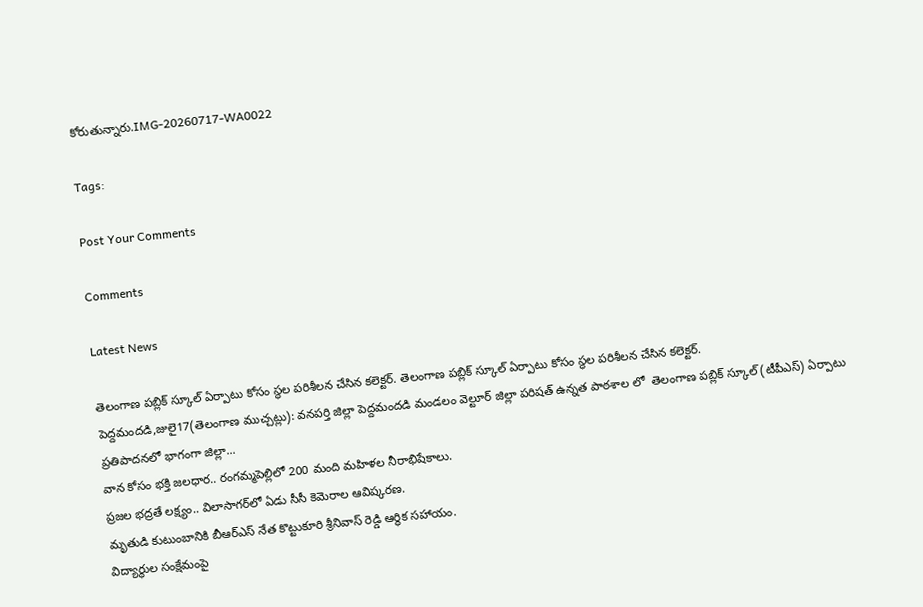కోరుతున్నారు.IMG-20260717-WA0022

Tags:

Post Your Comments

Comments

Latest News

తెలంగాణ పబ్లిక్ స్కూల్ ఏర్పాటు కోసం స్థల పరిశీలన చేసిన కలెక్టర్. తెలంగాణ పబ్లిక్ స్కూల్ ఏర్పాటు కోసం స్థల పరిశీలన చేసిన కలెక్టర్.
పెద్దమందడి,జులై17(తెలంగాణ ముచ్చట్లు): వనపర్తి జిల్లా పెద్దమందడి మండలం వెల్టూర్ జిల్లా పరిషత్ ఉన్నత పాఠశాల లో  తెలంగాణ పబ్లిక్ స్కూల్ (టీపీఎస్) ఏర్పాటు ప్రతిపాదనలో భాగంగా జిల్లా...
వాన కోసం భక్తి జలధార.. రంగమ్మపెల్లిలో 200 మంది మహిళల నీరాభిషేకాలు.
ప్రజల భద్రతే లక్ష్యం.. విలాసాగర్‌లో ఏడు సీసీ కెమెరాల ఆవిష్కరణ.
మృతుడి కుటుంబానికి బీఆర్ఎస్ నేత కొట్టుకూరి శ్రీనివాస్ రెడ్డి ఆర్థిక సహాయం.
విద్యార్థుల సంక్షేమంపై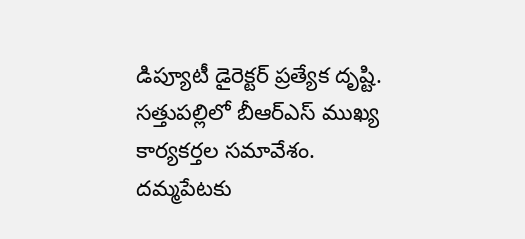డిప్యూటీ డైరెక్టర్ ప్రత్యేక దృష్టి.
సత్తుపల్లిలో బీఆర్ఎస్ ముఖ్య కార్యకర్తల సమావేశం.
దమ్మపేటకు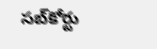సబ్‌కోర్టు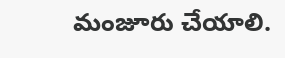మంజూరు చేయాలి.